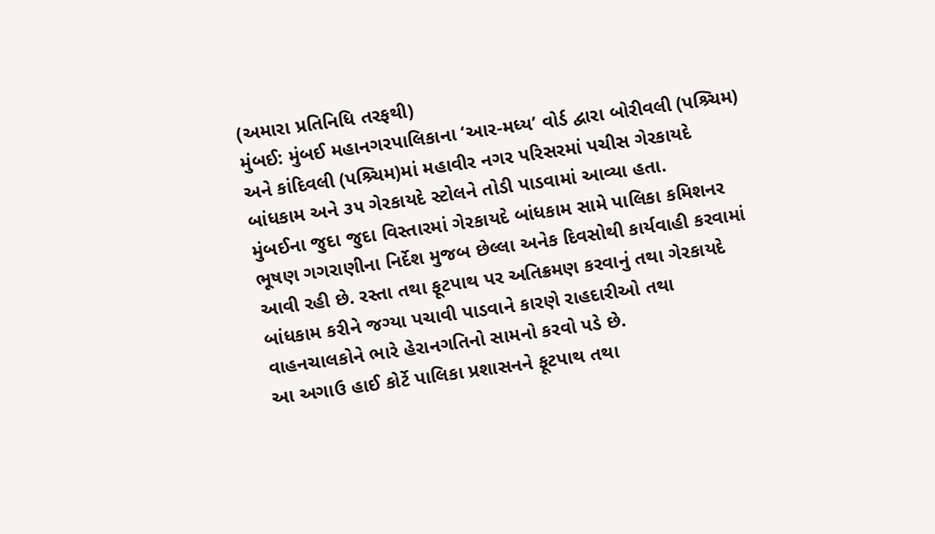(અમારા પ્રતિનિધિ તરફથી)
મુંબઈ: મુંબઈ મહાનગરપાલિકાના ‘આર-મધ્ય’ વોર્ડ દ્વારા બોરીવલી (પશ્ર્ચિમ) અને કાંદિવલી (પશ્ર્ચિમ)માં મહાવીર નગર પરિસરમાં પચીસ ગેરકાયદે બાંધકામ અને ૩૫ ગેરકાયદે સ્ટોલને તોડી પાડવામાં આવ્યા હતા.
મુંબઈના જુદા જુદા વિસ્તારમાં ગેરકાયદે બાંધકામ સામે પાલિકા કમિશનર ભૂષણ ગગરાણીના નિર્દેશ મુજબ છેલ્લા અનેક દિવસોથી કાર્યવાહી કરવામાં આવી રહી છે. રસ્તા તથા ફૂટપાથ પર અતિક્રમણ કરવાનું તથા ગેરકાયદે બાંધકામ કરીને જગ્યા પચાવી પાડવાને કારણે રાહદારીઓ તથા વાહનચાલકોને ભારે હેરાનગતિનો સામનો કરવો પડે છે.
આ અગાઉ હાઈ કોર્ટે પાલિકા પ્રશાસનને ફૂટપાથ તથા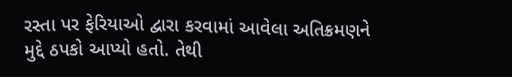રસ્તા પર ફેરિયાઓ દ્વારા કરવામાં આવેલા અતિક્રમણને મુદ્દે ઠપકો આપ્યો હતો. તેથી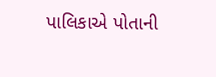પાલિકાએ પોતાની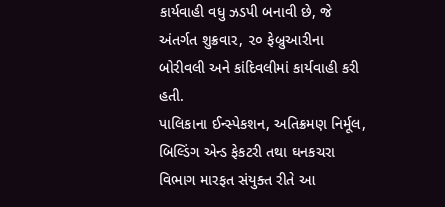કાર્યવાહી વધુ ઝડપી બનાવી છે, જે અંતર્ગત શુક્રવાર, ૨૦ ફેબ્રુઆરીના બોરીવલી અને કાંદિવલીમાં કાર્યવાહી કરી હતી.
પાલિકાના ઈન્સ્પેકશન, અતિક્રમણ નિર્મૂલ, બિલ્ડિંગ એન્ડ ફેકટરી તથા ઘનકચરા વિભાગ મારફત સંયુક્ત રીતે આ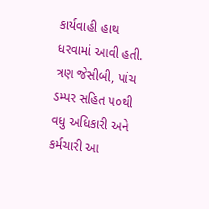કાર્યવાહી હાથ ધરવામાં આવી હતી. ત્રણ જેસીબી, પાંચ ડમ્પર સહિત ૫૦થી વધુ અધિકારી અને કર્મચારી આ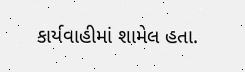કાર્યવાહીમાં શામેલ હતા.